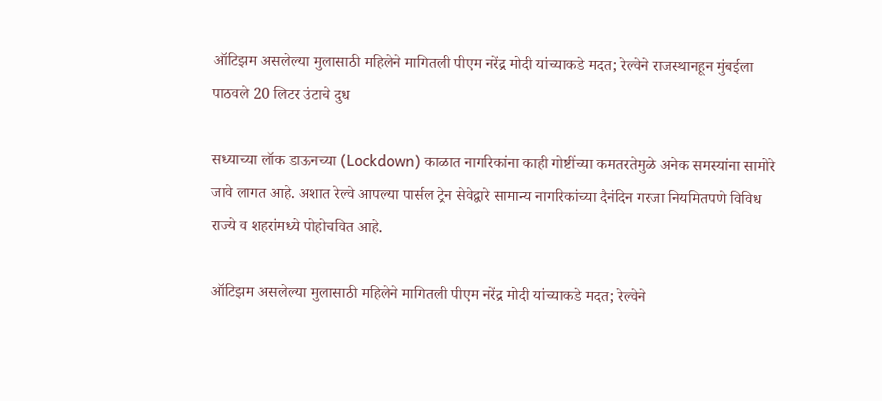ऑटिझम असलेल्या मुलासाठी महिलेने मागितली पीएम नरेंद्र मोदी यांच्याकडे मदत; रेल्वेने राजस्थानहून मुंबईला पाठवले 20 लिटर उंटाचे दुध

सध्याच्या लॉक डाऊनच्या (Lockdown) काळात नागरिकांना काही गोष्टींच्या कमतरतेमुळे अनेक समस्यांना सामोरे जावे लागत आहे. अशात रेल्वे आपल्या पार्सल ट्रेन सेवेद्वारे सामान्य नागरिकांच्या दैनंदिन गरजा नियमितपणे विविध राज्ये व शहरांमध्ये पोहोचवित आहे.

ऑटिझम असलेल्या मुलासाठी महिलेने मागितली पीएम नरेंद्र मोदी यांच्याकडे मदत; रेल्वेने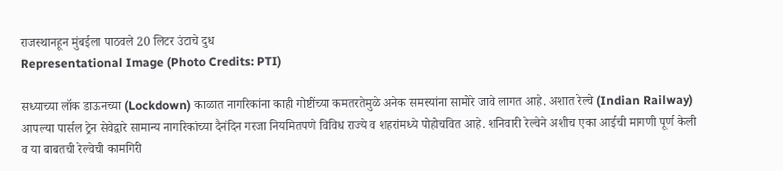राजस्थानहून मुंबईला पाठवले 20 लिटर उंटाचे दुध
Representational Image (Photo Credits: PTI)

सध्याच्या लॉक डाऊनच्या (Lockdown) काळात नागरिकांना काही गोष्टींच्या कमतरतेमुळे अनेक समस्यांना सामोरे जावे लागत आहे. अशात रेल्वे (Indian Railway) आपल्या पार्सल ट्रेन सेवेद्वारे सामान्य नागरिकांच्या दैनंदिन गरजा नियमितपणे विविध राज्ये व शहरांमध्ये पोहोचवित आहे. शनिवारी रेल्वेने अशीच एका आईची मागणी पूर्ण केली व या बाबतची रेल्वेची कामगिरी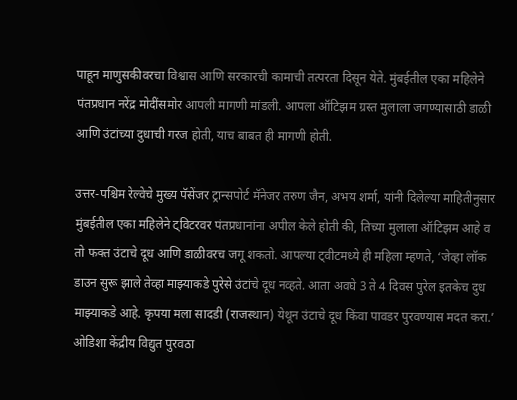पाहून माणुसकीवरचा विश्वास आणि सरकारची कामाची तत्परता दिसून येते. मुंबईतील एका महिलेने पंतप्रधान नरेंद्र मोदींसमोर आपली मागणी मांडली. आपला ऑटिझम ग्रस्त मुलाला जगण्यासाठी डाळी आणि उंटांच्या दुधाची गरज होती, याच बाबत ही मागणी होती.

उत्तर-पश्चिम रेल्वेचे मुख्य पॅसेंजर ट्रान्सपोर्ट मॅनेजर तरुण जैन, अभय शर्मा, यांनी दिलेल्या माहितीनुसार मुंबईतील एका महिलेने ट्विटरवर पंतप्रधानांना अपील केले होती की, तिच्या मुलाला ऑटिझम आहे व तो फक्त उंटाचे दूध आणि डाळीवरच जगू शकतो. आपल्या ट्वीटमध्ये ही महिला म्हणते, ‘जेव्हा लॉक डाउन सुरू झाले तेव्हा माझ्याकडे पुरेसे उंटांचे दूध नव्हते. आता अवघे 3 ते 4 दिवस पुरेल इतकेच दुध माझ्याकडे आहे. कृपया मला सादडी (राजस्थान) येथून उंटाचे दूध किंवा पावडर पुरवण्यास मदत करा.’ ओडिशा केंद्रीय विद्युत पुरवठा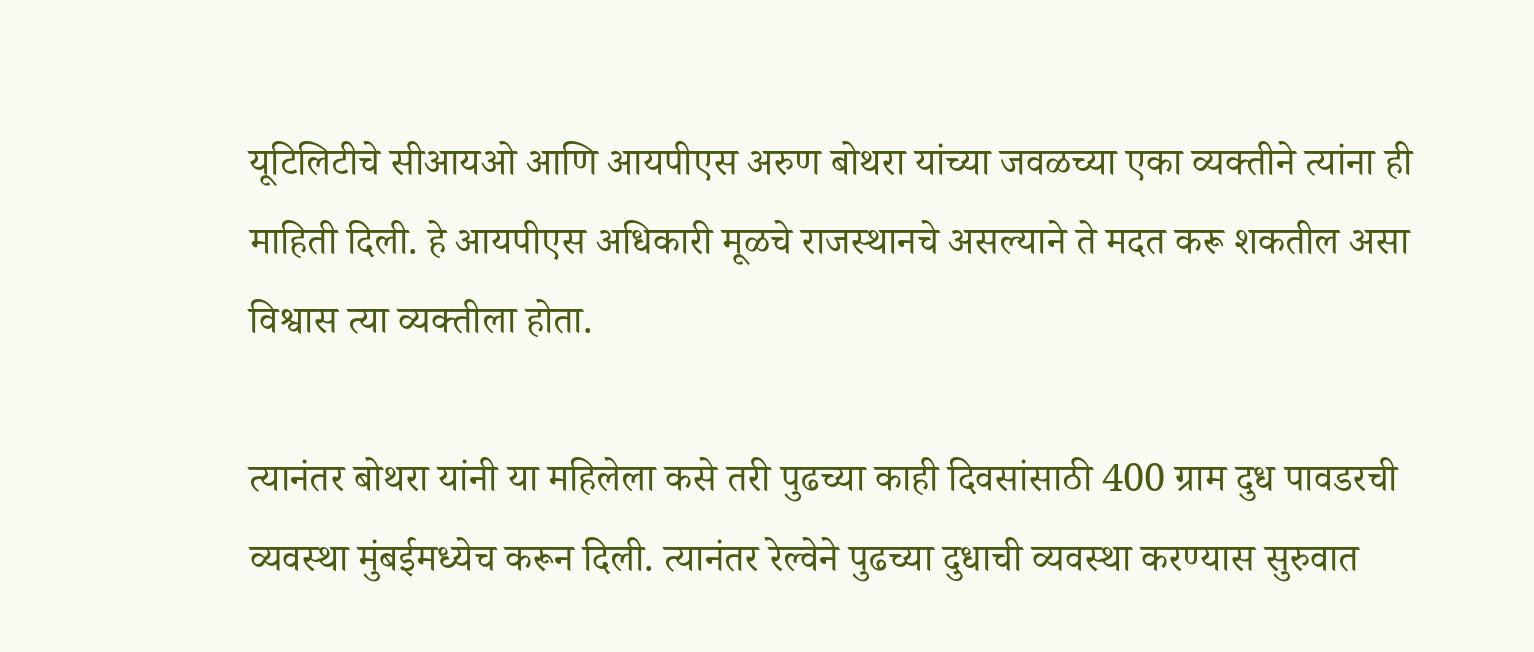यूटिलिटीचे सीआयओ आणि आयपीएस अरुण बोथरा यांच्या जवळच्या एका व्यक्तीने त्यांना ही माहिती दिली. हे आयपीएस अधिकारी मूळचे राजस्थानचे असल्याने ते मदत करू शकतील असा विश्वास त्या व्यक्तीला होता.

त्यानंतर बोथरा यांनी या महिलेला कसे तरी पुढच्या काही दिवसांसाठी 400 ग्राम दुध पावडरची व्यवस्था मुंबईमध्येच करून दिली. त्यानंतर रेल्वेने पुढच्या दुधाची व्यवस्था करण्यास सुरुवात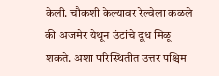केली. चौकशी केल्यावर रेल्वेला कळले की अजमेर येथून उंटांचे दूध मिळू शकते. अशा परिस्थितीत उत्तर पश्चिम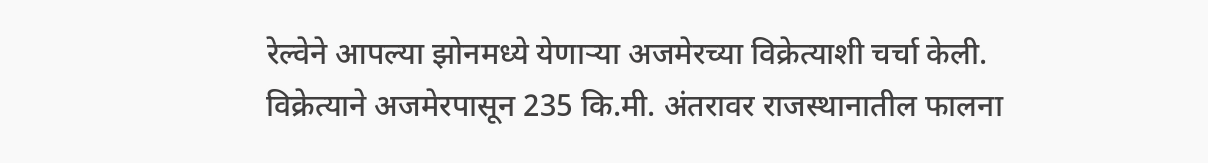रेल्वेने आपल्या झोनमध्ये येणाऱ्या अजमेरच्या विक्रेत्याशी चर्चा केली. विक्रेत्याने अजमेरपासून 235 कि.मी. अंतरावर राजस्थानातील फालना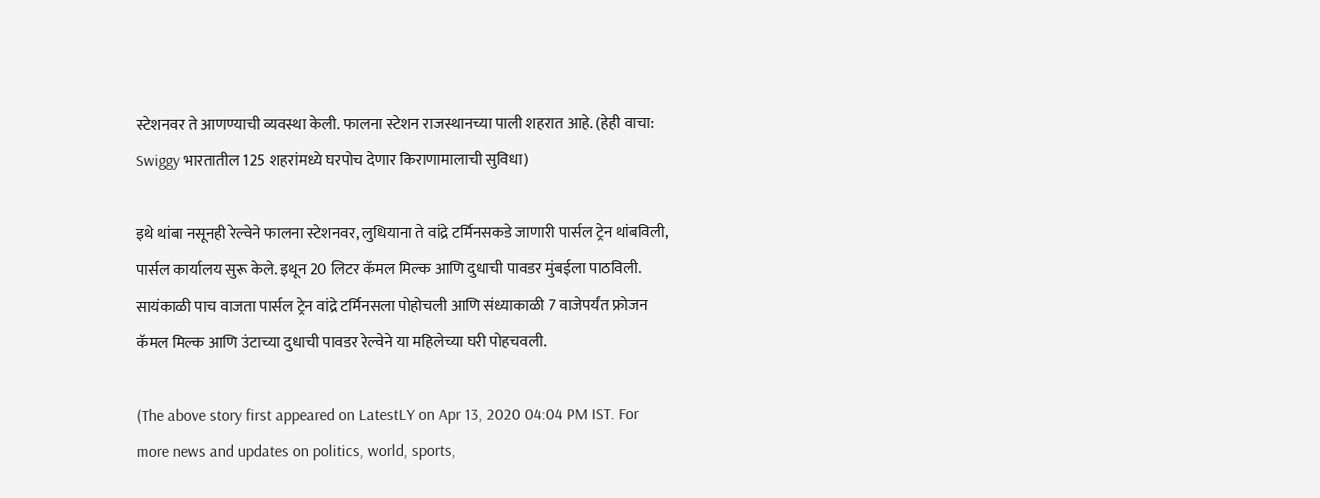स्टेशनवर ते आणण्याची व्यवस्था केली. फालना स्टेशन राजस्थानच्या पाली शहरात आहे. (हेही वाचा: Swiggy भारतातील 125 शहरांमध्ये घरपोच देणार किराणामालाची सुविधा)

इथे थांबा नसूनही रेल्वेने फालना स्टेशनवर, लुधियाना ते वांद्रे टर्मिनसकडे जाणारी पार्सल ट्रेन थांबविली, पार्सल कार्यालय सुरू केले. इथून 20 लिटर कॅमल मिल्क आणि दुधाची पावडर मुंबईला पाठविली. सायंकाळी पाच वाजता पार्सल ट्रेन वांद्रे टर्मिनसला पोहोचली आणि संध्याकाळी 7 वाजेपर्यंत फ्रोजन कॅमल मिल्क आणि उंटाच्या दुधाची पावडर रेल्वेने या महिलेच्या घरी पोहचवली.

(The above story first appeared on LatestLY on Apr 13, 2020 04:04 PM IST. For more news and updates on politics, world, sports,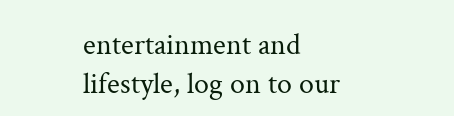entertainment and lifestyle, log on to our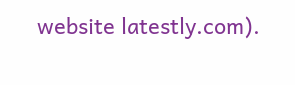website latestly.com).